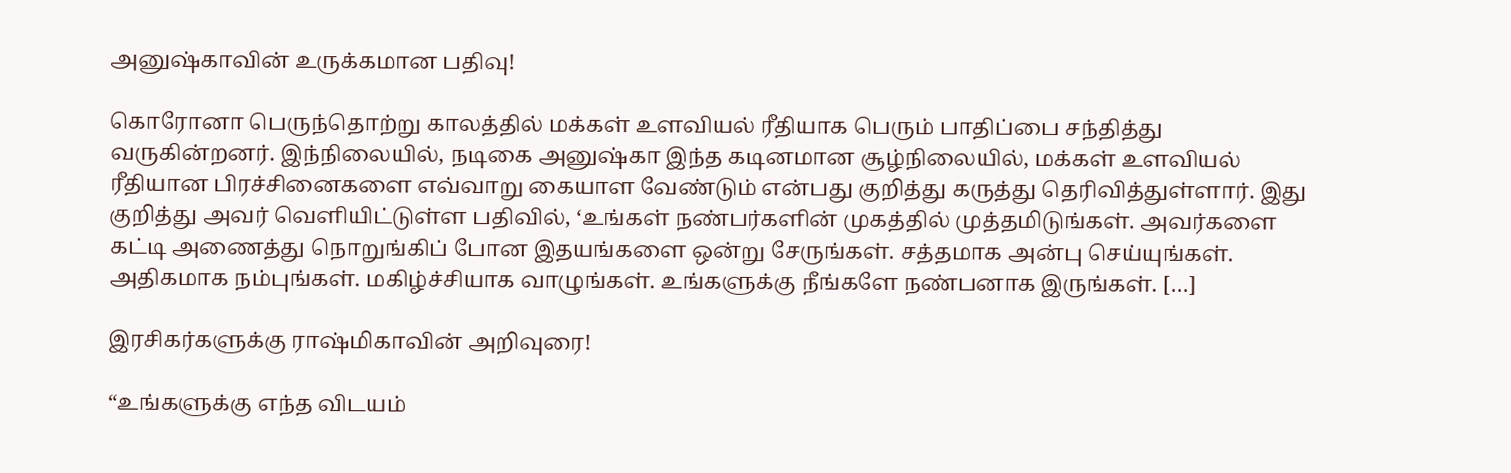அனுஷ்காவின் உருக்கமான பதிவு!

கொரோனா பெருந்தொற்று காலத்தில் மக்கள் உளவியல் ரீதியாக பெரும் பாதிப்பை சந்தித்து வருகின்றனர். இந்நிலையில், நடிகை அனுஷ்கா இந்த கடினமான சூழ்நிலையில், மக்கள் உளவியல் ரீதியான பிரச்சினைகளை எவ்வாறு கையாள வேண்டும் என்பது குறித்து கருத்து தெரிவித்துள்ளார். இது குறித்து அவர் வெளியிட்டுள்ள பதிவில், ‘உங்கள் நண்பர்களின் முகத்தில் முத்தமிடுங்கள். அவர்களை கட்டி அணைத்து நொறுங்கிப் போன இதயங்களை ஒன்று சேருங்கள். சத்தமாக அன்பு செய்யுங்கள். அதிகமாக நம்புங்கள். மகிழ்ச்சியாக வாழுங்கள். உங்களுக்கு நீங்களே நண்பனாக இருங்கள். […]

இரசிகர்களுக்கு ராஷ்மிகாவின் அறிவுரை!

“உங்களுக்கு எந்த விடயம்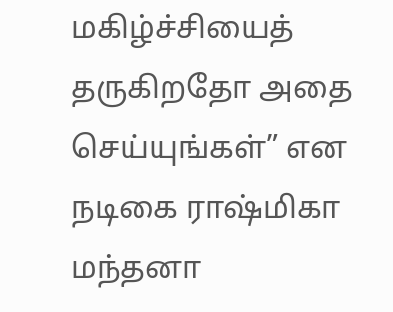மகிழ்ச்சியைத் தருகிறதோ அதை செய்யுங்கள்” என நடிகை ராஷ்மிகா மந்தனா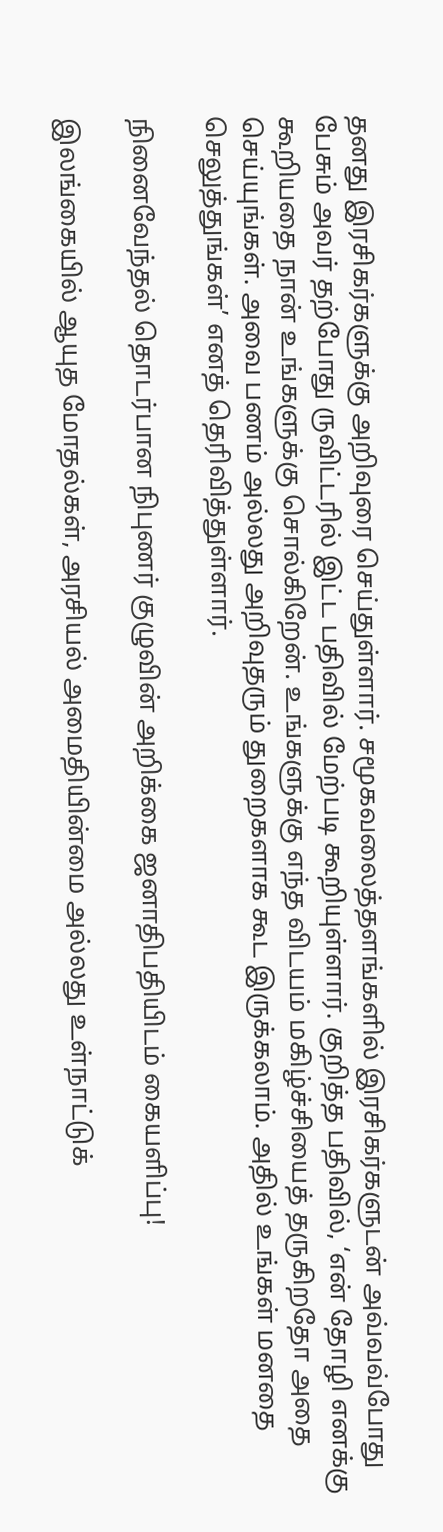தனது இரசிகர்களுக்கு அறிவுரை செய்துள்ளார். சமூகவலைத்தளங்களில் இரசிகர்களுடன் அவ்வவ்போது பேசும் அவர் தற்போது ருவிட்டரில் இட்ட பதிவில் மேற்படி கூறியுள்ளார். குறித்த பதிவில், ‘என் தோழி எனக்கு கூறியதை நான் உங்களுக்கு சொல்கிறேன். உங்களுக்கு எந்த விடயம் மகிழ்ச்சியைத் தருகிறதோ அதை செய்யுங்கள். அவை பணம் அல்லது அறிவுதரும் துறைகளாக கூட இருக்கலாம். அதில் உங்கள் மனதை செலுத்துங்கள்’ எனத் தெரிவித்துள்ளார்.

நினைவேந்தல் தொடர்பான நிபுணர் குழுவின் அறிக்கை ஜனாதிபதியிடம் கையளிப்பு!

இலங்கையில் ஆயுத மோதல்கள், அரசியல் அமைதியின்மை அல்லது உள்நாட்டுக்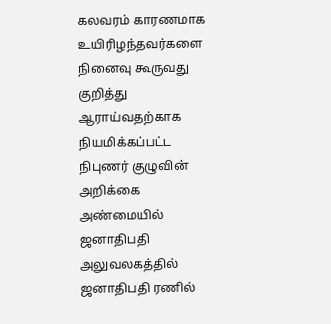கலவரம் காரணமாக உயிரிழந்தவர்களை நினைவு கூருவது குறித்து ஆராய்வதற்காக நியமிக்கப்பட்ட நிபுணர் குழுவின் அறிக்கை அண்மையில் ஜனாதிபதி அலுவலகத்தில் ஜனாதிபதி ரணில்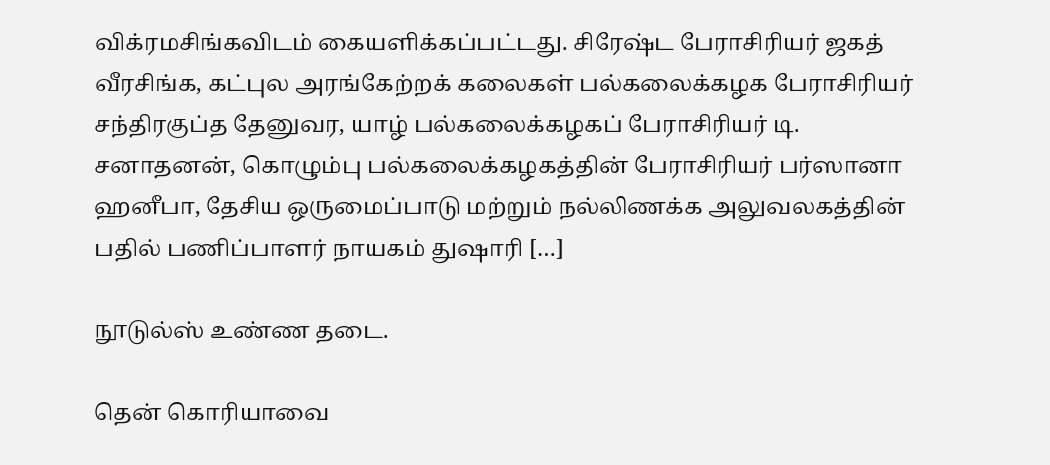விக்ரமசிங்கவிடம் கையளிக்கப்பட்டது. சிரேஷ்ட பேராசிரியர் ஜகத் வீரசிங்க, கட்புல அரங்கேற்றக் கலைகள் பல்கலைக்கழக பேராசிரியர் சந்திரகுப்த தேனுவர, யாழ் பல்கலைக்கழகப் பேராசிரியர் டி. சனாதனன், கொழும்பு பல்கலைக்கழகத்தின் பேராசிரியர் பர்ஸானா ஹனீபா, தேசிய ஒருமைப்பாடு மற்றும் நல்லிணக்க அலுவலகத்தின் பதில் பணிப்பாளர் நாயகம் துஷாரி […]

நூடுல்ஸ் உண்ண தடை.

தென் கொரியாவை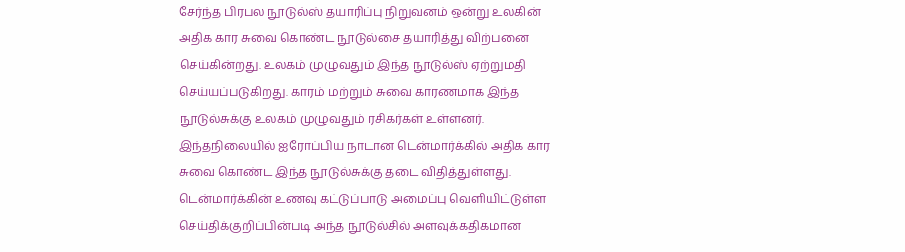சேர்ந்த பிரபல நூடுல்ஸ் தயாரிப்பு நிறுவனம் ஒன்று உலகின் அதிக கார சுவை கொண்ட நூடுல்சை தயாரித்து விற்பனை செய்கின்றது. உலகம் முழுவதும் இந்த நூடுல்ஸ் ஏற்றுமதி செய்யப்படுகிறது. காரம் மற்றும் சுவை காரணமாக இந்த நூடுல்சுக்கு உலகம் முழுவதும் ரசிகர்கள் உள்ளனர். இந்தநிலையில் ஐரோப்பிய நாடான டென்மார்க்கில் அதிக கார சுவை கொண்ட இந்த நூடுல்சுக்கு தடை விதித்துள்ளது. டென்மார்க்கின் உணவு கட்டுப்பாடு அமைப்பு வெளியிட்டுள்ள செய்திக்குறிப்பின்படி அந்த நூடுல்சில் அளவுக்கதிகமான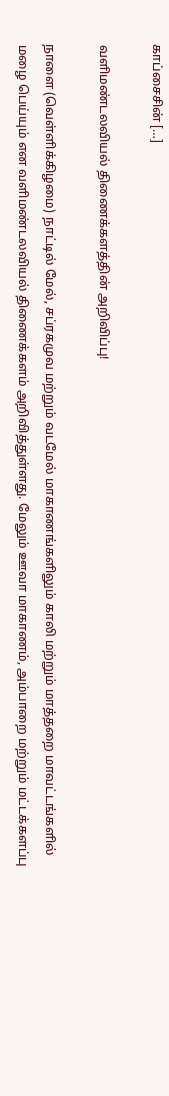காப்சைசின் […]

வளிமண்டலவியல் திணைக்களத்தின் அறிவிப்பு!

நாளை (வெள்ளிக்கிழமை) நாட்டில் மேல், சப்ரகமுவ மற்றும் வடமேல் மாகாணங்களிலும் காலி மற்றும் மாத்தறை மாவட்டங்களில் மழை பெய்யும் என வளிமண்டலவியல் திணைக்களம் அறிவித்துள்ளது. மேலும் ஊவா மாகாணம், அம்பாறை மற்றும் மட்டக்களப்பு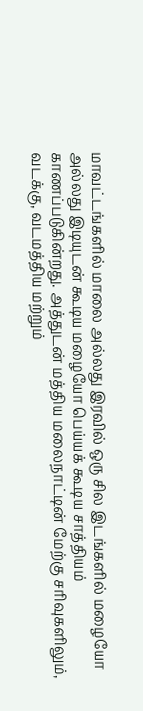மாவட்டங்களில் மாலை அல்லது இரவில் ஒரு சில இடங்களில் மழையோ அல்லது இடியுடன் கூடிய மழையோ பெய்யக் கூடிய சாத்தியம் காணப்படுகின்றது. அத்துடன் மத்திய மலைநாட்டின் மேற்கு சரிவுகளிலும், வடக்கு, வடமத்திய மற்றும்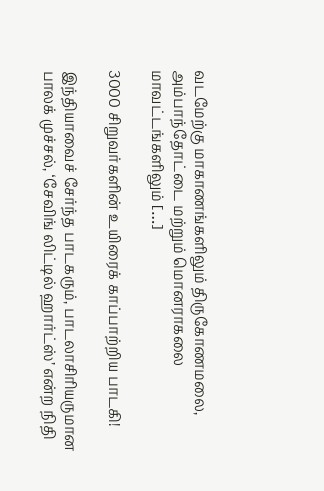வடமேற்கு மாகாணங்களிலும் திருகோணமலை, அம்பாந்தோட்டை மற்றும் மொனராகலை மாவட்டங்களிலும் […]

3000 சிறுவர்களின் உயிரைக் காப்பாற்றிய பாடகி!

இந்தியாவைச் சேர்ந்த பாடகரும், பாடலாசிரியருமான பாலக் முச்சல், ‘சேவிங் லிட்டில் ஹார்ட்ஸ்’ என்ற நிதி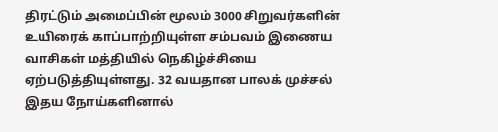திரட்டும் அமைப்பின் மூலம் 3000 சிறுவர்களின் உயிரைக் காப்பாற்றியுள்ள சம்பவம் இணைய வாசிகள் மத்தியில் நெகிழ்ச்சியை ஏற்படுத்தியுள்ளது. 32 வயதான பாலக் முச்சல் இதய நோய்களினால்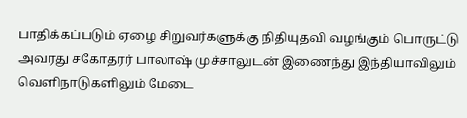பாதிக்கப்படும் ஏழை சிறுவர்களுக்கு நிதியுதவி வழங்கும் பொருட்டு அவரது சகோதரர் பாலாஷ் முச்சாலுடன் இணைந்து இந்தியாவிலும் வெளிநாடுகளிலும் மேடை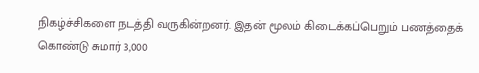நிகழ்ச்சிகளை நடத்தி வருகின்றனர். இதன் மூலம் கிடைக்கப்பெறும் பணத்தைக் கொண்டு சுமார் 3,000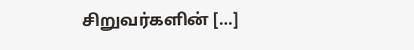சிறுவர்களின் […]